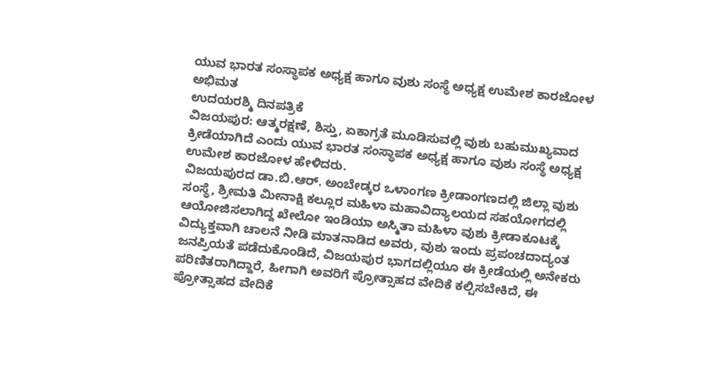ಯುವ ಭಾರತ ಸಂಸ್ಥಾಪಕ ಅಧ್ಯಕ್ಷ ಹಾಗೂ ವುಶು ಸಂಸ್ಥೆ ಅಧ್ಯಕ್ಷ ಉಮೇಶ ಕಾರಜೋಳ ಅಭಿಮತ
ಉದಯರಶ್ಮಿ ದಿನಪತ್ರಿಕೆ
ವಿಜಯಪುರ: ಆತ್ಮರಕ್ಷಣೆ, ಶಿಸ್ತು, ಏಕಾಗ್ರತೆ ಮೂಡಿಸುವಲ್ಲಿ ವುಶು ಬಹುಮುಖ್ಯವಾದ ಕ್ರೀಡೆಯಾಗಿದೆ ಎಂದು ಯುವ ಭಾರತ ಸಂಸ್ಥಾಪಕ ಅಧ್ಯಕ್ಷ ಹಾಗೂ ವುಶು ಸಂಸ್ಥೆ ಅಧ್ಯಕ್ಷ ಉಮೇಶ ಕಾರಜೋಳ ಹೇಳಿದರು.
ವಿಜಯಪುರದ ಡಾ.ಬಿ.ಆರ್. ಅಂಬೇಡ್ಕರ ಒಳಾಂಗಣ ಕ್ರೀಡಾಂಗಣದಲ್ಲಿ ಜಿಲ್ಲಾ ವುಶು ಸಂಸ್ಥೆ, ಶ್ರೀಮತಿ ಮೀನಾಕ್ಷಿ ಕಲ್ಲೂರ ಮಹಿಳಾ ಮಹಾವಿದ್ಯಾಲಯದ ಸಹಯೋಗದಲ್ಲಿ ಆಯೋಜಿಸಲಾಗಿದ್ದ ಖೇಲೋ ಇಂಡಿಯಾ ಅಸ್ಮಿತಾ ಮಹಿಳಾ ವುಶು ಕ್ರೀಡಾಕೂಟಕ್ಕೆ ವಿದ್ಯುಕ್ತವಾಗಿ ಚಾಲನೆ ನೀಡಿ ಮಾತನಾಡಿದ ಅವರು, ವುಶು ಇಂದು ಪ್ರಪಂಚದಾದ್ಯಂತ ಜನಪ್ರಿಯತೆ ಪಡೆದುಕೊಂಡಿದೆ, ವಿಜಯಪುರ ಭಾಗದಲ್ಲಿಯೂ ಈ ಕ್ರೀಡೆಯಲ್ಲಿ ಅನೇಕರು ಪರಿಣಿತರಾಗಿದ್ದಾರೆ, ಹೀಗಾಗಿ ಅವರಿಗೆ ಪ್ರೋತ್ಸಾಹದ ವೇದಿಕೆ ಕಲ್ಪಿಸಬೇಕಿದೆ, ಈ ಪ್ರೋತ್ಸಾಹದ ವೇದಿಕೆ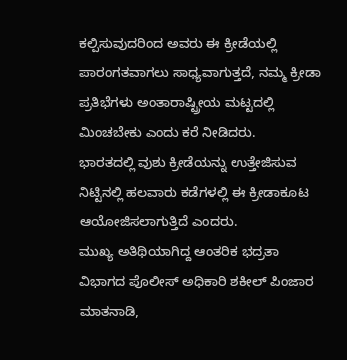ಕಲ್ಪಿಸುವುದರಿಂದ ಅವರು ಈ ಕ್ರೀಡೆಯಲ್ಲಿ ಪಾರಂಗತವಾಗಲು ಸಾಧ್ಯವಾಗುತ್ತದೆ, ನಮ್ಮ ಕ್ರೀಡಾ ಪ್ರತಿಭೆಗಳು ಅಂತಾರಾಷ್ಟ್ರೀಯ ಮಟ್ಟದಲ್ಲಿ ಮಿಂಚಬೇಕು ಎಂದು ಕರೆ ನೀಡಿದರು.
ಭಾರತದಲ್ಲಿ ವುಶು ಕ್ರೀಡೆಯನ್ನು ಉತ್ತೇಜಿಸುವ ನಿಟ್ಟಿನಲ್ಲಿ ಹಲವಾರು ಕಡೆಗಳಲ್ಲಿ ಈ ಕ್ರೀಡಾಕೂಟ ಆಯೋಜಿಸಲಾಗುತ್ತಿದೆ ಎಂದರು.
ಮುಖ್ಯ ಅತಿಥಿಯಾಗಿದ್ದ ಆಂತರಿಕ ಭದ್ರತಾ ವಿಭಾಗದ ಪೊಲೀಸ್ ಅಧಿಕಾರಿ ಶಕೀಲ್ ಪಿಂಜಾರ ಮಾತನಾಡಿ,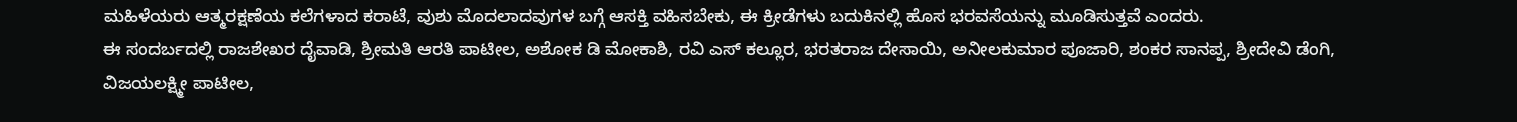ಮಹಿಳೆಯರು ಆತ್ಮರಕ್ಷಣೆಯ ಕಲೆಗಳಾದ ಕರಾಟೆ, ವುಶು ಮೊದಲಾದವುಗಳ ಬಗ್ಗೆ ಆಸಕ್ತಿ ವಹಿಸಬೇಕು, ಈ ಕ್ರೀಡೆಗಳು ಬದುಕಿನಲ್ಲಿ ಹೊಸ ಭರವಸೆಯನ್ನು ಮೂಡಿಸುತ್ತವೆ ಎಂದರು.
ಈ ಸಂದರ್ಬದಲ್ಲಿ ರಾಜಶೇಖರ ದೈವಾಡಿ, ಶ್ರೀಮತಿ ಆರತಿ ಪಾಟೀಲ, ಅಶೋಕ ಡಿ ಮೋಕಾಶಿ, ರವಿ ಎಸ್ ಕಲ್ಲೂರ, ಭರತರಾಜ ದೇಸಾಯಿ, ಅನೀಲಕುಮಾರ ಪೂಜಾರಿ, ಶಂಕರ ಸಾನಪ್ಪ, ಶ್ರೀದೇವಿ ಡೆಂಗಿ, ವಿಜಯಲಕ್ಷ್ಮೀ ಪಾಟೀಲ,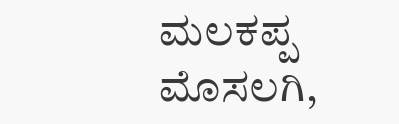ಮಲಕಪ್ಪ ಮೊಸಲಗಿ,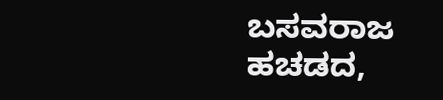ಬಸವರಾಜ ಹಚಡದ,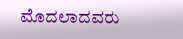ಮೊದಲಾದವರು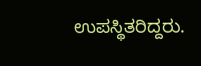ಉಪಸ್ಥಿತರಿದ್ದರು.